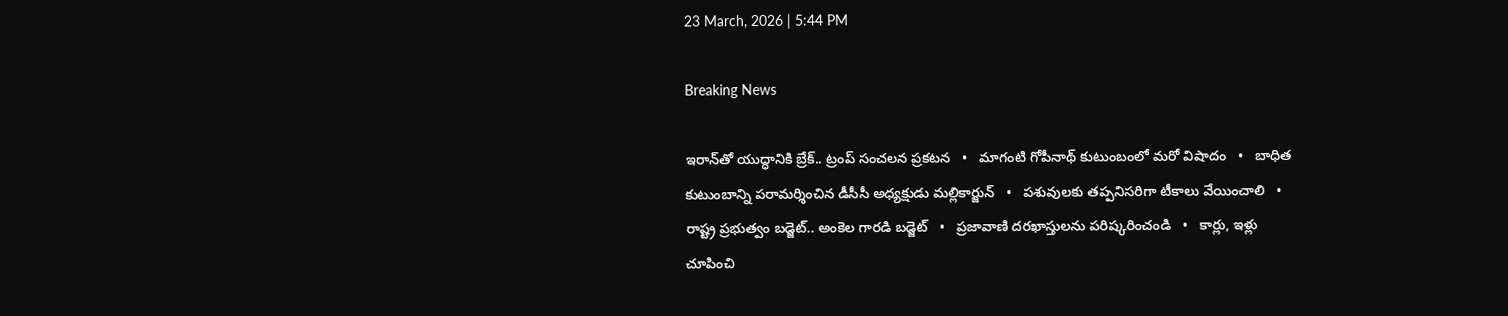23 March, 2026 | 5:44 PM

Breaking News

ఇరాన్‌‌తో యుద్ధానికి బ్రేక్.. ట్రంప్ సంచలన ప్రకటన   •   మాగంటి గోపీనాథ్‌ కుటుంబంలో మరో విషాదం   •   బాధిత కుటుంబాన్ని పరామర్శించిన డీసీసీ అధ్యక్షుడు మల్లికార్జున్   •   పశువులకు తప్పనిసరిగా టీకాలు వేయించాలి   •   రాష్ట్ర ప్రభుత్వం బడ్జెట్.. అంకెల గారడి బడ్జెట్   •   ప్రజావాణి దరఖాస్తులను పరిష్కరించండి   •   కార్లు, ఇళ్లు చూపించి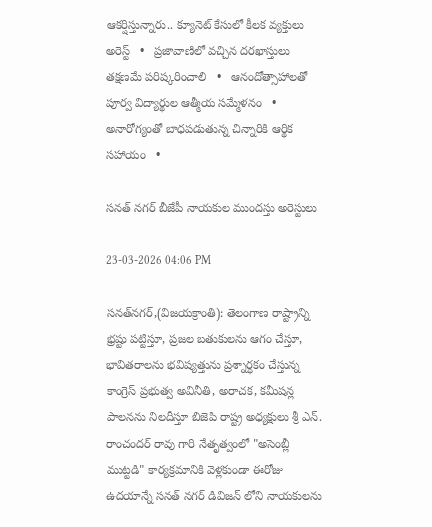ఆకర్షిస్తున్నారు.. క్యూనెట్ కేసులో కీలక వ్యక్తులు అరెస్ట్   •   ప్రజావాణిలో వచ్చిన దరఖాస్తులు తక్షణమే పరిష్కరించాలి   •   ఆనందోత్సాహాలతో పూర్వ విద్యార్థుల ఆత్మీయ సమ్మేళనం   •   అనారోగ్యంతో బాధపడుతున్న చిన్నారికి ఆర్థిక సహాయం   •

సనత్ నగర్ బీజేపీ నాయకుల ముందస్తు అరెస్టులు

23-03-2026 04:06 PM

సనత్‌నగర్,(విజయక్రాంతి): తెలంగాణ రాష్ట్రాన్ని భ్రష్టు పట్టిస్తూ, ప్రజల బతుకులను ఆగం చేస్తూ, భావితరాలను భవిష్యత్తును ప్రశ్నార్ధకం చేస్తున్న కాంగ్రెస్ ప్రభుత్వ అవినీతి, అరాచక, కమీషన్ల పాలనను నిలదీస్తూ బిజెపి రాష్ట్ర అధ్యక్షులు శ్రీ ఎన్. రాంచందర్ రావు గారి నేతృత్వంలో "అసెంబ్లీ ముట్టడి" కార్యక్రమానికి వెళ్లకుండా ఈరోజు ఉదయాన్నే సనత్ నగర్ డివిజన్ లోని నాయకులను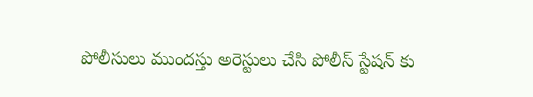పోలీసులు ముందస్తు అరెస్టులు చేసి పోలీస్ స్టేషన్ కు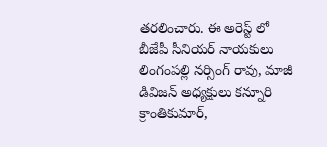తరలించారు. ఈ అరెస్ట్ లో బీజేపీ సీనియర్ నాయకులు లింగంపల్లి నర్సింగ్ రావు, మాజీ డివిజన్ అధ్యక్షులు కన్నూరి క్రాంతికుమార్,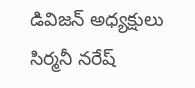డివిజన్ అధ్యక్షులు సిర్మనీ నరేష్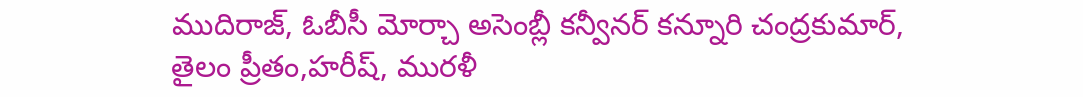ముదిరాజ్, ఓబీసీ మోర్చా అసెంబ్లీ కన్వీనర్ కన్నూరి చంద్రకుమార్, తైలం ప్రీతం,హరీష్, మురళీ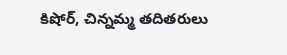కిషోర్, చిన్నమ్మ తదితరులు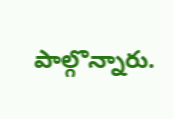పాల్గొన్నారు.